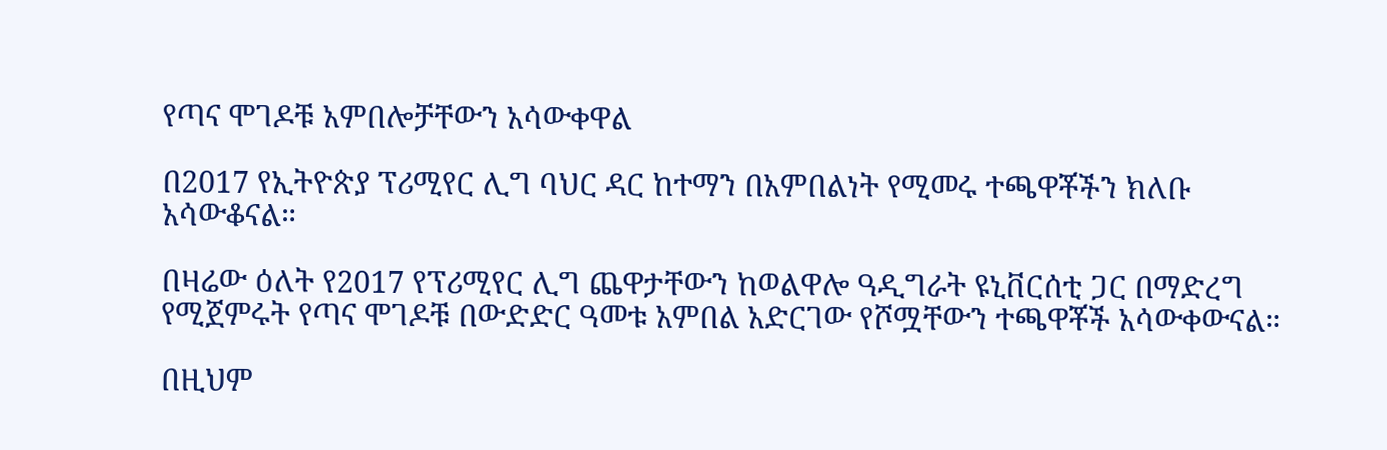የጣና ሞገዶቹ አምበሎቻቸውን አሳውቀዋል

በ2017 የኢትዮጵያ ፕሪሚየር ሊግ ባህር ዳር ከተማን በአምበልነት የሚመሩ ተጫዋቾችን ክለቡ አሳውቆናል።

በዛሬው ዕለት የ2017 የፕሪሚየር ሊግ ጨዋታቸውን ከወልዋሎ ዓዲግራት ዩኒቨርሰቲ ጋር በማድረግ የሚጀምሩት የጣና ሞገዶቹ በውድድር ዓመቱ አምበል አድርገው የሾሟቸውን ተጫዋቾች አሳውቀውናል።

በዚህም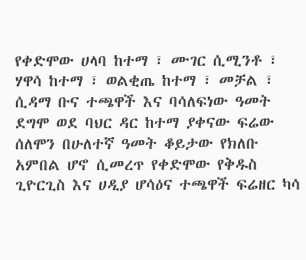የቀድሞው ሀላባ ከተማ ፣ ሙገር ሲሚንቶ ፣ ሃዋሳ ከተማ ፣ ወልቂጤ ከተማ ፣ መቻል ፣ ሲዳማ ቡና ተጫዋች እና ባሳለፍነው ዓመት ደግሞ ወደ ባህር ዳር ከተማ ያቀናው ፍሬው ሰለሞን በሁለተኛ ዓመት ቆይታው የክለቡ አምበል ሆኖ ሲመረጥ የቀድሞው የቅዱስ ጊዮርጊስ እና ሀዲያ ሆሳዕና ተጫዋች ፍሬዘር ካሳ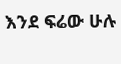እንደ ፍሬው ሁሉ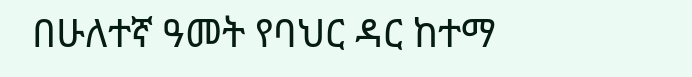በሁለተኛ ዓመት የባህር ዳር ከተማ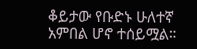ቆይታው የቡድኑ ሁለተኛ አምበል ሆኖ ተሰይሟል።